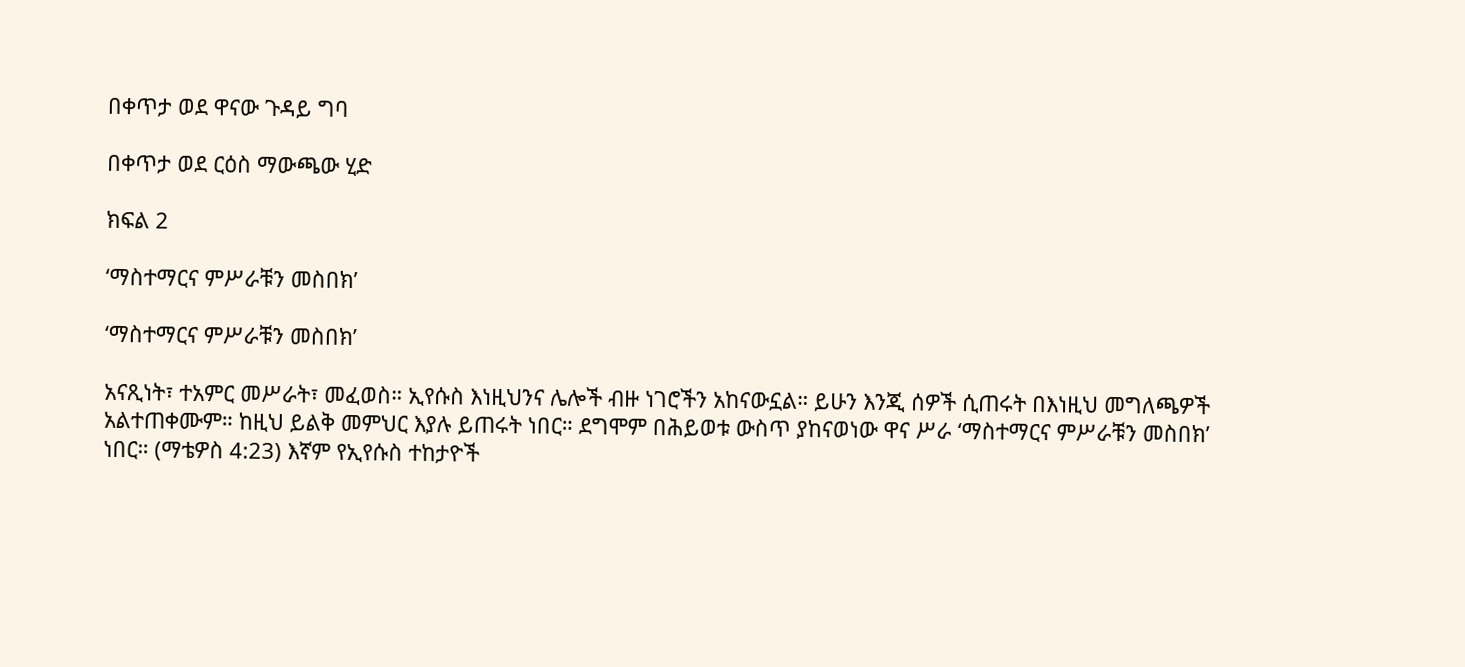በቀጥታ ወደ ዋናው ጉዳይ ግባ

በቀጥታ ወደ ርዕስ ማውጫው ሂድ

ክፍል 2

‘ማስተማርና ምሥራቹን መስበክ’

‘ማስተማርና ምሥራቹን መስበክ’

አናጺነት፣ ተአምር መሥራት፣ መፈወስ። ኢየሱስ እነዚህንና ሌሎች ብዙ ነገሮችን አከናውኗል። ይሁን እንጂ ሰዎች ሲጠሩት በእነዚህ መግለጫዎች አልተጠቀሙም። ከዚህ ይልቅ መምህር እያሉ ይጠሩት ነበር። ደግሞም በሕይወቱ ውስጥ ያከናወነው ዋና ሥራ ‘ማስተማርና ምሥራቹን መስበክ’ ነበር። (ማቴዎስ 4:23) እኛም የኢየሱስ ተከታዮች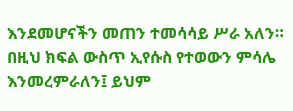እንደመሆናችን መጠን ተመሳሳይ ሥራ አለን። በዚህ ክፍል ውስጥ ኢየሱስ የተወውን ምሳሌ እንመረምራለን፤ ይህም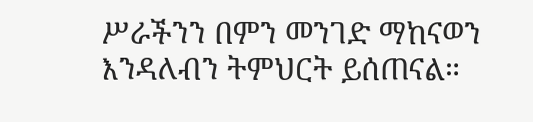ሥራችንን በምን መንገድ ማከናወን እንዳለብን ትምህርት ይሰጠናል።